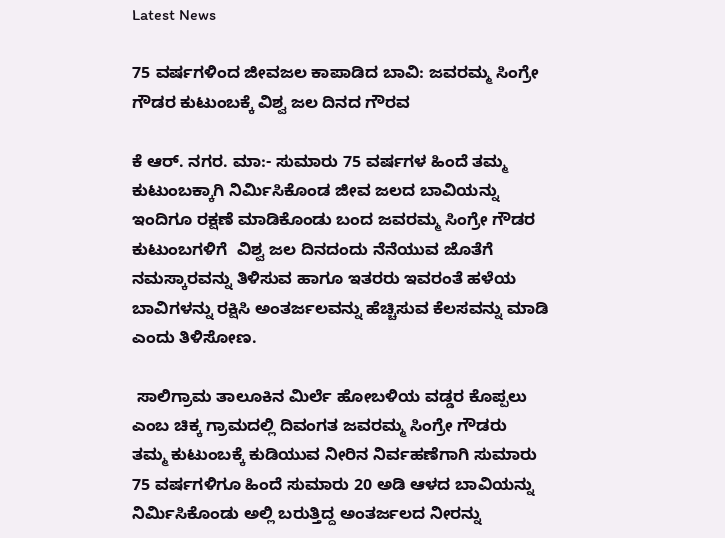Latest News

75 ವರ್ಷಗಳಿಂದ ಜೀವಜಲ ಕಾಪಾಡಿದ ಬಾವಿ: ಜವರಮ್ಮ ಸಿಂಗ್ರೇ ಗೌಡರ ಕುಟುಂಬಕ್ಕೆ ವಿಶ್ವ ಜಲ ದಿನದ ಗೌರವ

ಕೆ ಆರ್. ನಗರ. ಮಾ:- ಸುಮಾರು 75 ವರ್ಷಗಳ ಹಿಂದೆ ತಮ್ಮ ಕುಟುಂಬಕ್ಕಾಗಿ ನಿರ್ಮಿಸಿಕೊಂಡ ಜೀವ ಜಲದ ಬಾವಿಯನ್ನು ಇಂದಿಗೂ ರಕ್ಷಣೆ ಮಾಡಿಕೊಂಡು ಬಂದ ಜವರಮ್ಮ ಸಿಂಗ್ರೇ ಗೌಡರ  ಕುಟುಂಬಗಳಿಗೆ  ವಿಶ್ವ ಜಲ ದಿನದಂದು ನೆನೆಯುವ ಜೊತೆಗೆ ನಮಸ್ಕಾರವನ್ನು ತಿಳಿಸುವ ಹಾಗೂ ಇತರರು ಇವರಂತೆ ಹಳೆಯ ಬಾವಿಗಳನ್ನು ರಕ್ಷಿಸಿ ಅಂತರ್ಜಲವನ್ನು ಹೆಚ್ಚಿಸುವ ಕೆಲಸವನ್ನು ಮಾಡಿ ಎಂದು ತಿಳಿಸೋಣ.

 ಸಾಲಿಗ್ರಾಮ ತಾಲೂಕಿನ ಮಿರ್ಲೆ ಹೋಬಳಿಯ ವಡ್ಡರ ಕೊಪ್ಪಲು ಎಂಬ ಚಿಕ್ಕ ಗ್ರಾಮದಲ್ಲಿ ದಿವಂಗತ ಜವರಮ್ಮ ಸಿಂಗ್ರೇ ಗೌಡರು   ತಮ್ಮ ಕುಟುಂಬಕ್ಕೆ ಕುಡಿಯುವ ನೀರಿನ ನಿರ್ವಹಣೆಗಾಗಿ ಸುಮಾರು 75 ವರ್ಷಗಳಿಗೂ ಹಿಂದೆ ಸುಮಾರು 20 ಅಡಿ ಆಳದ ಬಾವಿಯನ್ನು ನಿರ್ಮಿಸಿಕೊಂಡು ಅಲ್ಲಿ ಬರುತ್ತಿದ್ದ ಅಂತರ್ಜಲದ ನೀರನ್ನು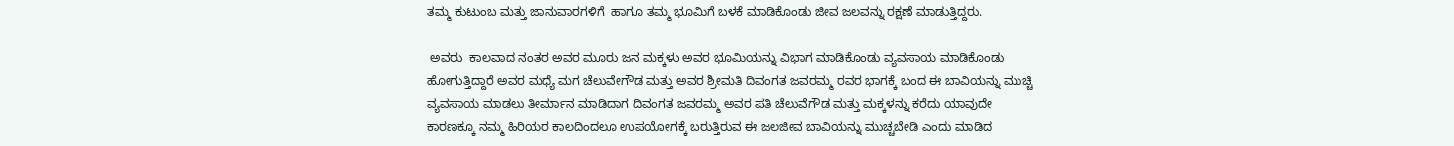ತಮ್ಮ ಕುಟುಂಬ ಮತ್ತು ಜಾನುವಾರಗಳಿಗೆ  ಹಾಗೂ ತಮ್ಮ ಭೂಮಿಗೆ ಬಳಕೆ ಮಾಡಿಕೊಂಡು ಜೀವ ಜಲವನ್ನು ರಕ್ಷಣೆ ಮಾಡುತ್ತಿದ್ದರು.

 ಅವರು  ಕಾಲವಾದ ನಂತರ ಅವರ ಮೂರು ಜನ ಮಕ್ಕಳು ಅವರ ಭೂಮಿಯನ್ನು ವಿಭಾಗ ಮಾಡಿಕೊಂಡು ವ್ಯವಸಾಯ ಮಾಡಿಕೊಂಡು ಹೋಗುತ್ತಿದ್ದಾರೆ ಅವರ ಮಧ್ಯೆ ಮಗ ಚೆಲುವೇಗೌಡ ಮತ್ತು ಅವರ ಶ್ರೀಮತಿ ದಿವಂಗತ ಜವರಮ್ಮ ರವರ ಭಾಗಕ್ಕೆ ಬಂದ ಈ ಬಾವಿಯನ್ನು ಮುಚ್ಚಿ ವ್ಯವಸಾಯ ಮಾಡಲು ತೀರ್ಮಾನ ಮಾಡಿದಾಗ ದಿವಂಗತ ಜವರಮ್ಮ ಅವರ ಪತಿ ಚೆಲುವೆಗೌಡ ಮತ್ತು ಮಕ್ಕಳನ್ನು ಕರೆದು ಯಾವುದೇ ಕಾರಣಕ್ಕೂ ನಮ್ಮ ಹಿರಿಯರ ಕಾಲದಿಂದಲೂ ಉಪಯೋಗಕ್ಕೆ ಬರುತ್ತಿರುವ ಈ ಜಲಜೀವ ಬಾವಿಯನ್ನು ಮುಚ್ಚಬೇಡಿ ಎಂದು ಮಾಡಿದ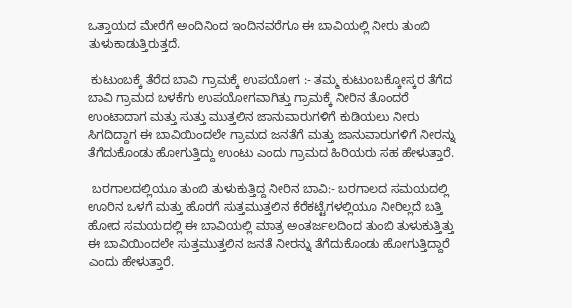ಒತ್ತಾಯದ ಮೇರೆಗೆ ಅಂದಿನಿಂದ ಇಂದಿನವರೆಗೂ ಈ ಬಾವಿಯಲ್ಲಿ ನೀರು ತುಂಬಿ ತುಳುಕಾಡುತ್ತಿರುತ್ತದೆ.

 ಕುಟುಂಬಕ್ಕೆ ತೆರೆದ ಬಾವಿ ಗ್ರಾಮಕ್ಕೆ ಉಪಯೋಗ :- ತಮ್ಮ ಕುಟುಂಬಕ್ಕೋಸ್ಕರ ತೆಗೆದ ಬಾವಿ ಗ್ರಾಮದ ಬಳಕೆಗು ಉಪಯೋಗವಾಗಿತ್ತು ಗ್ರಾಮಕ್ಕೆ ನೀರಿನ ತೊಂದರೆ ಉಂಟಾದಾಗ ಮತ್ತು ಸುತ್ತು ಮುತ್ತಲಿನ ಜಾನುವಾರುಗಳಿಗೆ ಕುಡಿಯಲು ನೀರು ಸಿಗದಿದ್ದಾಗ ಈ ಬಾವಿಯಿಂದಲೇ ಗ್ರಾಮದ ಜನತೆಗೆ ಮತ್ತು ಜಾನುವಾರುಗಳಿಗೆ ನೀರನ್ನು ತೆಗೆದುಕೊಂಡು ಹೋಗುತ್ತಿದ್ದು ಉಂಟು ಎಂದು ಗ್ರಾಮದ ಹಿರಿಯರು ಸಹ ಹೇಳುತ್ತಾರೆ.

 ಬರಗಾಲದಲ್ಲಿಯೂ ತುಂಬಿ ತುಳುಕುತ್ತಿದ್ದ ನೀರಿನ ಬಾವಿ:- ಬರಗಾಲದ ಸಮಯದಲ್ಲಿ ಊರಿನ ಒಳಗೆ ಮತ್ತು ಹೊರಗೆ ಸುತ್ತಮುತ್ತಲಿನ ಕೆರೆಕಟ್ಟೆಗಳಲ್ಲಿಯೂ ನೀರಿಲ್ಲದೆ ಬತ್ತಿ ಹೋದ ಸಮಯದಲ್ಲಿ ಈ ಬಾವಿಯಲ್ಲಿ ಮಾತ್ರ ಅಂತರ್ಜಲದಿಂದ ತುಂಬಿ ತುಳುಕುತ್ತಿತ್ತು ಈ ಬಾವಿಯಿಂದಲೇ ಸುತ್ತಮುತ್ತಲಿನ ಜನತೆ ನೀರನ್ನು ತೆಗೆದುಕೊಂಡು ಹೋಗುತ್ತಿದ್ದಾರೆ ಎಂದು ಹೇಳುತ್ತಾರೆ.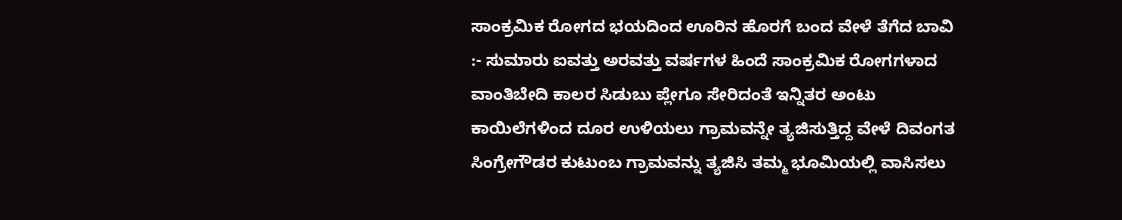ಸಾಂಕ್ರಮಿಕ ರೋಗದ ಭಯದಿಂದ ಊರಿನ ಹೊರಗೆ ಬಂದ ವೇಳೆ ತೆಗೆದ ಬಾವಿ :- ಸುಮಾರು ಐವತ್ತು ಅರವತ್ತು ವರ್ಷಗಳ ಹಿಂದೆ ಸಾಂಕ್ರಮಿಕ ರೋಗಗಳಾದ ವಾಂತಿಬೇದಿ ಕಾಲರ ಸಿಡುಬು ಪ್ಲೇಗೂ ಸೇರಿದಂತೆ ಇನ್ನಿತರ ಅಂಟು ಕಾಯಿಲೆಗಳಿಂದ ದೂರ ಉಳಿಯಲು ಗ್ರಾಮವನ್ನೇ ತ್ಯಜಿಸುತ್ತಿದ್ದ ವೇಳೆ ದಿವಂಗತ ಸಿಂಗ್ರೇಗೌಡರ ಕುಟುಂಬ ಗ್ರಾಮವನ್ನು ತ್ಯಜಿಸಿ ತಮ್ಮ ಭೂಮಿಯಲ್ಲಿ ವಾಸಿಸಲು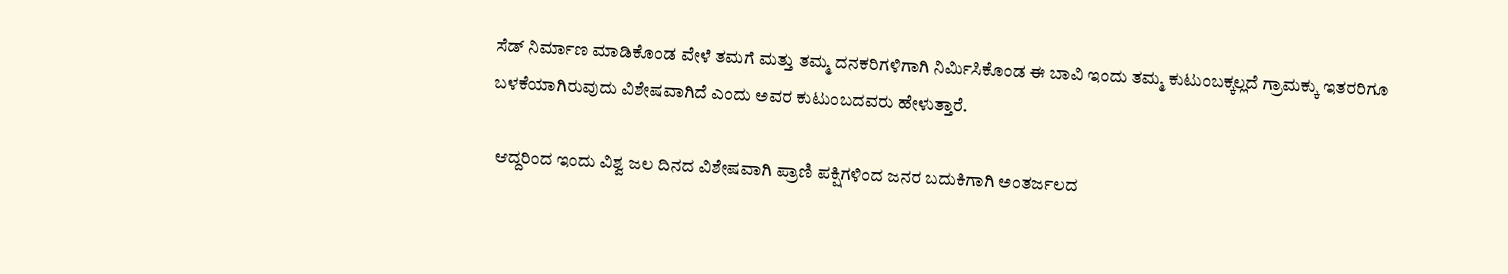ಸೆಡ್ ನಿರ್ಮಾಣ ಮಾಡಿಕೊಂಡ ವೇಳೆ ತಮಗೆ ಮತ್ತು ತಮ್ಮ ದನಕರಿಗಳಿಗಾಗಿ ನಿರ್ಮಿಸಿಕೊಂಡ ಈ ಬಾವಿ ಇಂದು ತಮ್ಮ ಕುಟುಂಬಕ್ಕಲ್ಲದೆ ಗ್ರಾಮಕ್ಕು ಇತರರಿಗೂ ಬಳಕೆಯಾಗಿರುವುದು ವಿಶೇಷವಾಗಿದೆ ಎಂದು ಅವರ ಕುಟುಂಬದವರು ಹೇಳುತ್ತಾರೆ.

 ಆದ್ದರಿಂದ ಇಂದು ವಿಶ್ವ ಜಲ ದಿನದ ವಿಶೇಷವಾಗಿ ಪ್ರಾಣಿ ಪಕ್ಷಿಗಳಿಂದ ಜನರ ಬದುಕಿಗಾಗಿ ಅಂತರ್ಜಲದ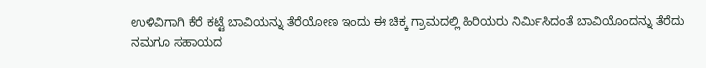ಉಳಿವಿಗಾಗಿ ಕೆರೆ ಕಟ್ಟೆ ಬಾವಿಯನ್ನು ತೆರೆಯೋಣ ಇಂದು ಈ ಚಿಕ್ಕ ಗ್ರಾಮದಲ್ಲಿ ಹಿರಿಯರು ನಿರ್ಮಿಸಿದಂತೆ ಬಾವಿಯೊಂದನ್ನು ತೆರೆದು ನಮಗೂ ಸಹಾಯದ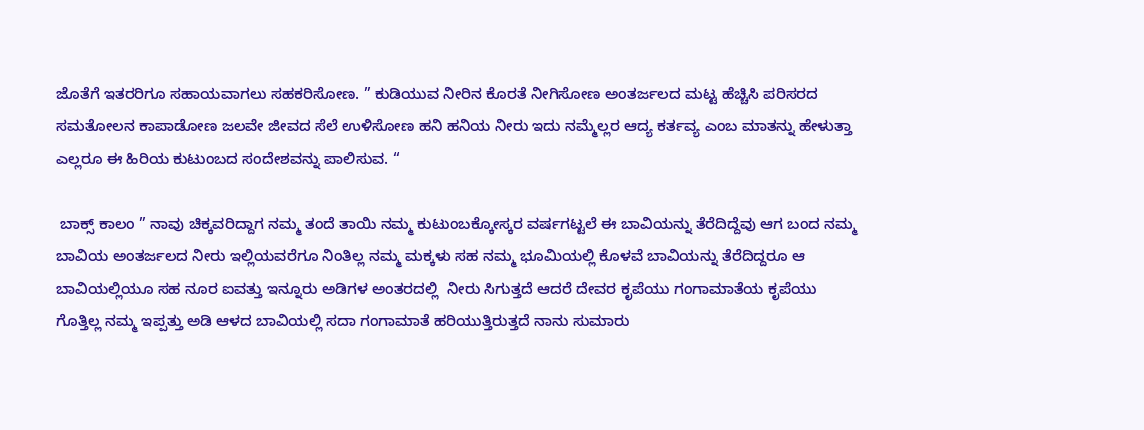ಜೊತೆಗೆ ಇತರರಿಗೂ ಸಹಾಯವಾಗಲು ಸಹಕರಿಸೋಣ. ” ಕುಡಿಯುವ ನೀರಿನ ಕೊರತೆ ನೀಗಿಸೋಣ ಅಂತರ್ಜಲದ ಮಟ್ಟ ಹೆಚ್ಚಿಸಿ ಪರಿಸರದ ಸಮತೋಲನ ಕಾಪಾಡೋಣ ಜಲವೇ ಜೀವದ ಸೆಲೆ ಉಳಿಸೋಣ ಹನಿ ಹನಿಯ ನೀರು ಇದು ನಮ್ಮೆಲ್ಲರ ಆದ್ಯ ಕರ್ತವ್ಯ ಎಂಬ ಮಾತನ್ನು ಹೇಳುತ್ತಾ ಎಲ್ಲರೂ ಈ ಹಿರಿಯ ಕುಟುಂಬದ ಸಂದೇಶವನ್ನು ಪಾಲಿಸುವ. “

 ಬಾಕ್ಸ್ ಕಾಲಂ ” ನಾವು ಚಿಕ್ಕವರಿದ್ದಾಗ ನಮ್ಮ ತಂದೆ ತಾಯಿ ನಮ್ಮ ಕುಟುಂಬಕ್ಕೋಸ್ಕರ ವರ್ಷಗಟ್ಟಲೆ ಈ ಬಾವಿಯನ್ನು ತೆರೆದಿದ್ದೆವು ಆಗ ಬಂದ ನಮ್ಮ ಬಾವಿಯ ಅಂತರ್ಜಲದ ನೀರು ಇಲ್ಲಿಯವರೆಗೂ ನಿಂತಿಲ್ಲ ನಮ್ಮ ಮಕ್ಕಳು ಸಹ ನಮ್ಮ ಭೂಮಿಯಲ್ಲಿ ಕೊಳವೆ ಬಾವಿಯನ್ನು ತೆರೆದಿದ್ದರೂ ಆ ಬಾವಿಯಲ್ಲಿಯೂ ಸಹ ನೂರ ಐವತ್ತು ಇನ್ನೂರು ಅಡಿಗಳ ಅಂತರದಲ್ಲಿ  ನೀರು ಸಿಗುತ್ತದೆ ಆದರೆ ದೇವರ ಕೃಪೆಯು ಗಂಗಾಮಾತೆಯ ಕೃಪೆಯು ಗೊತ್ತಿಲ್ಲ ನಮ್ಮ ಇಪ್ಪತ್ತು ಅಡಿ ಆಳದ ಬಾವಿಯಲ್ಲಿ ಸದಾ ಗಂಗಾಮಾತೆ ಹರಿಯುತ್ತಿರುತ್ತದೆ ನಾನು ಸುಮಾರು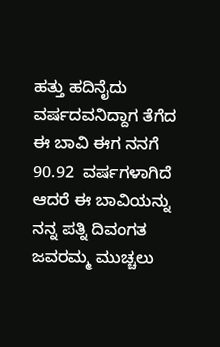ಹತ್ತು ಹದಿನೈದು ವರ್ಷದವನಿದ್ದಾಗ ತೆಗೆದ ಈ ಬಾವಿ ಈಗ ನನಗೆ 90.92  ವರ್ಷಗಳಾಗಿದೆ ಆದರೆ ಈ ಬಾವಿಯನ್ನು ನನ್ನ ಪತ್ನಿ ದಿವಂಗತ ಜವರಮ್ಮ ಮುಚ್ಚಲು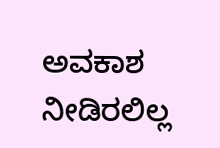ಅವಕಾಶ ನೀಡಿರಲಿಲ್ಲ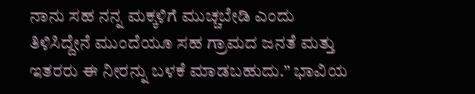ನಾನು ಸಹ ನನ್ನ ಮಕ್ಕಳಿಗೆ ಮುಚ್ಚಬೇಡಿ ಎಂದು ತಿಳಿಸಿದ್ದೇನೆ ಮುಂದೆಯೂ ಸಹ ಗ್ರಾಮದ ಜನತೆ ಮತ್ತು ಇತರರು ಈ ನೀರನ್ನು ಬಳಕೆ ಮಾಡಬಹುದು.” ಭಾವಿಯ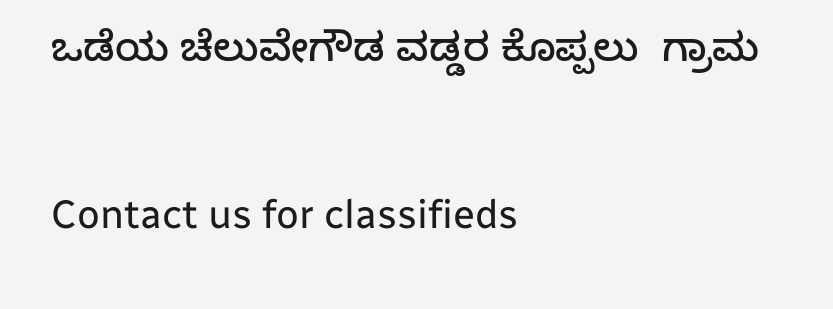ಒಡೆಯ ಚೆಲುವೇಗೌಡ ವಡ್ಡರ ಕೊಪ್ಪಲು  ಗ್ರಾಮ

Contact us for classifieds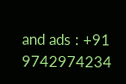and ads : +91 9742974234